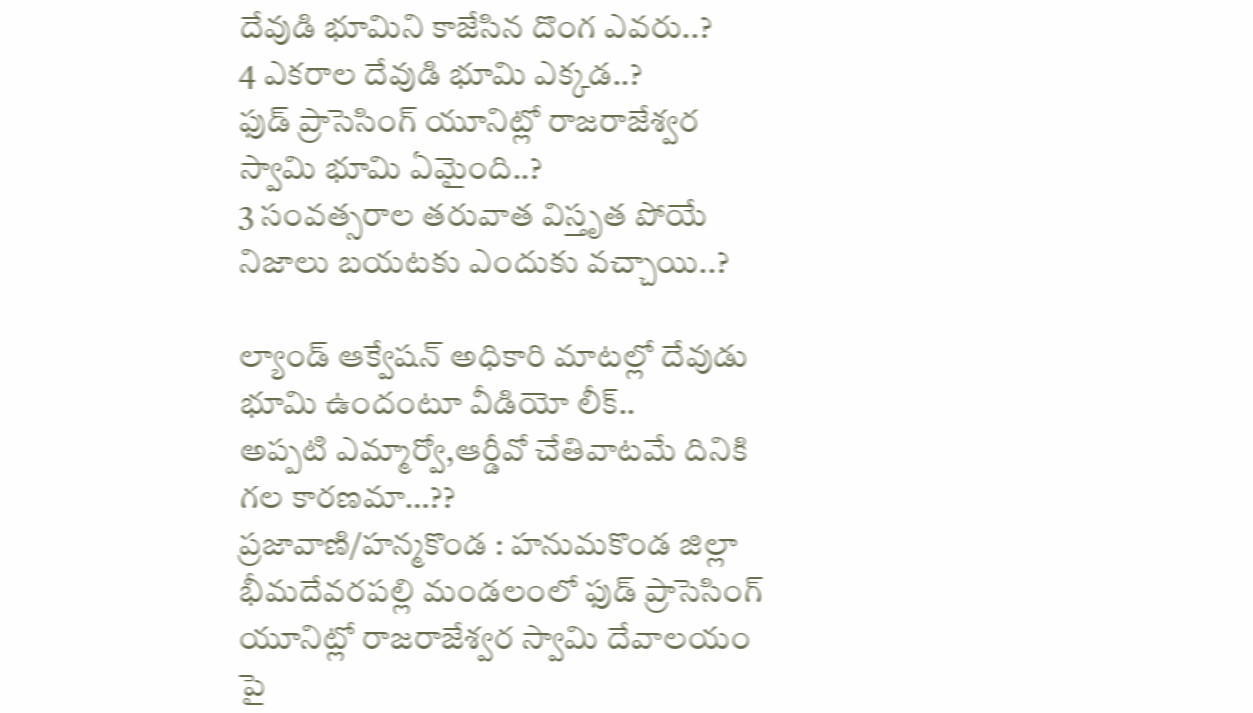దేవుడి భూమిని కాజేసిన దొంగ ఎవరు..?
4 ఎకరాల దేవుడి భూమి ఎక్కడ..?
ఫుడ్ ప్రాసెసింగ్ యూనిట్లో రాజరాజేశ్వర స్వామి భూమి ఏమైంది..?
3 సంవత్సరాల తరువాత విస్తృత పోయే నిజాలు బయటకు ఎందుకు వచ్చాయి..?

ల్యాండ్ ఆక్వేషన్ అధికారి మాటల్లో దేవుడు భూమి ఉందంటూ వీడియో లీక్..
అప్పటి ఎమ్మార్వో,ఆర్డీవో చేతివాటమే దినికి గల కారణమా…??
ప్రజావాణి/హన్మకొండ : హనుమకొండ జిల్లా భీమదేవరపల్లి మండలంలో ఫుడ్ ప్రాసెసింగ్ యూనిట్లో రాజరాజేశ్వర స్వామి దేవాలయం పై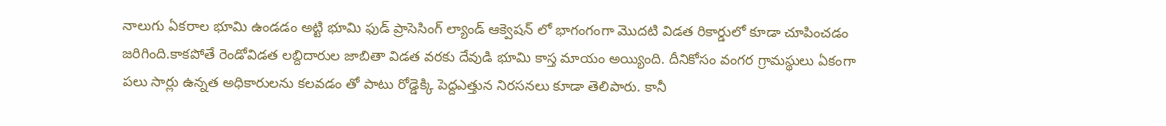నాలుగు ఏకరాల భూమి ఉండడం అట్టి భూమి ఫుడ్ ప్రాసెసింగ్ ల్యాండ్ ఆక్వెషన్ లో భాగంగంగా మొదటి విడత రికార్డులో కూడా చూపించడం జరిగింది.కాకపోతే రెండోవిడత లబ్దిదారుల జాబితా విడత వరకు దేవుడి భూమి కాస్త మాయం అయ్యింది. దీనికోసం వంగర గ్రామస్థులు ఏకంగా పలు సార్లు ఉన్నత అధికారులను కలవడం తో పాటు రోడ్డెక్కి పెద్దఎత్తున నిరసనలు కూడా తెలిపారు. కానీ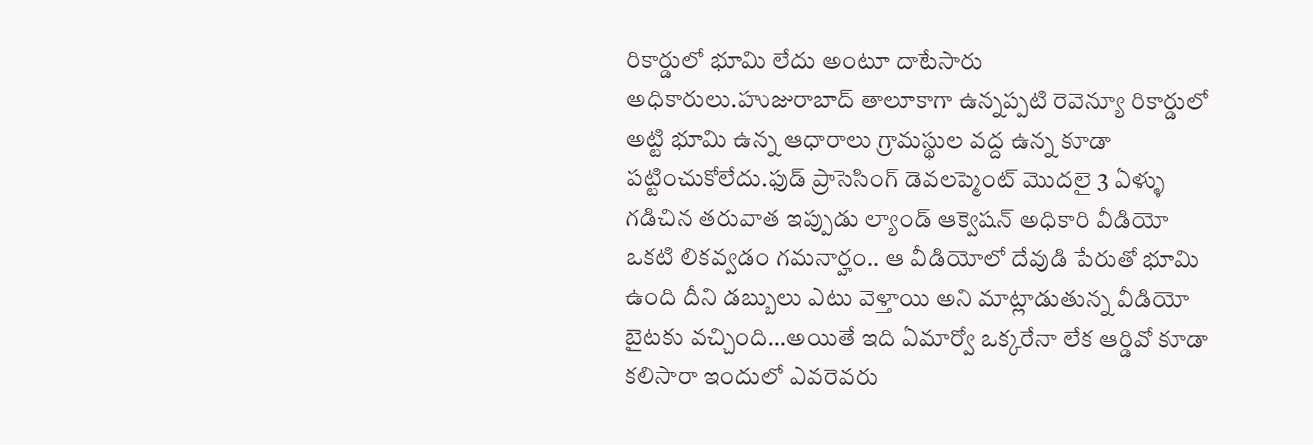రికార్డులో భూమి లేదు అంటూ దాటేసారు అధికారులు.హుజురాబాద్ తాలూకాగా ఉన్నప్పటి రెవెన్యూ రికార్డులో అట్టి భూమి ఉన్న ఆధారాలు గ్రామస్థుల వద్ద ఉన్న కూడా పట్టించుకోలేదు.ఫుడ్ ప్రాసెసింగ్ డెవలప్మెంట్ మొదలై 3 ఏళ్ళు గడిచిన తరువాత ఇప్పుడు ల్యాండ్ ఆక్వెషన్ అధికారి వీడియో ఒకటి లికవ్వడం గమనార్హం.. ఆ వీడియోలో దేవుడి పేరుతో భూమి ఉంది దీని డబ్బులు ఎటు వెళ్తాయి అని మాట్లాడుతున్న వీడియో బైటకు వచ్చింది…అయితే ఇది ఏమార్వో ఒక్కరేనా లేక ఆర్డివో కూడా కలిసారా ఇందులో ఎవరెవరు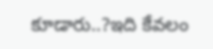కూడారు..?ఇది కేవలం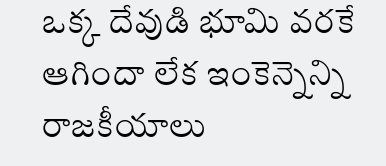ఒక్క దేవుడి భూమి వరకే ఆగిందా లేక ఇంకెన్నెన్ని రాజకీయాలు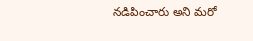నడిపించారు అని మరో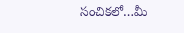సంచికలో…మీ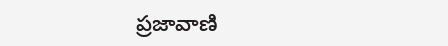ప్రజావాణి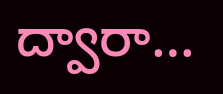ద్వారా…